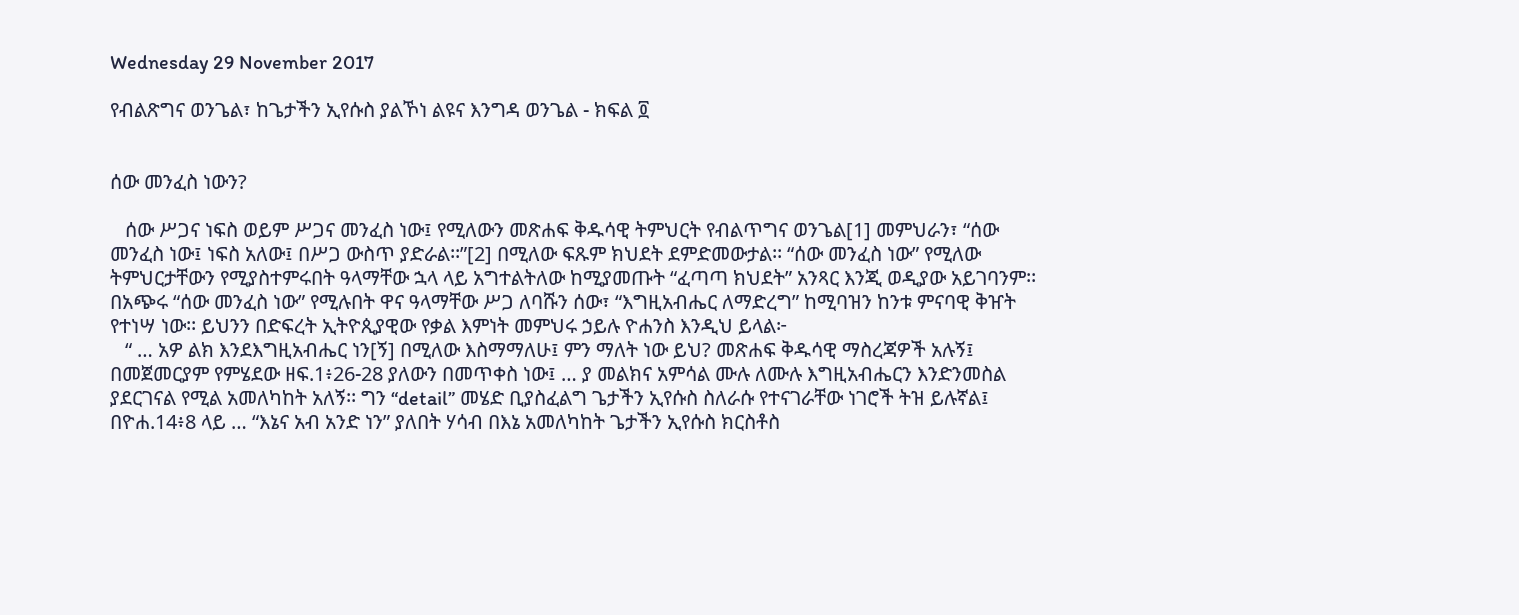Wednesday 29 November 2017

የብልጽግና ወንጌል፣ ከጌታችን ኢየሱስ ያልኾነ ልዩና እንግዳ ወንጌል - ክፍል ፬


ሰው መንፈስ ነውን?

   ሰው ሥጋና ነፍስ ወይም ሥጋና መንፈስ ነው፤ የሚለውን መጽሐፍ ቅዱሳዊ ትምህርት የብልጥግና ወንጌል[1] መምህራን፣ “ሰው መንፈስ ነው፤ ነፍስ አለው፤ በሥጋ ውስጥ ያድራል፡፡”[2] በሚለው ፍጹም ክህደት ደምድመውታል፡፡ “ሰው መንፈስ ነው” የሚለው ትምህርታቸውን የሚያስተምሩበት ዓላማቸው ኋላ ላይ አግተልትለው ከሚያመጡት “ፈጣጣ ክህደት” አንጻር እንጂ ወዲያው አይገባንም፡፡ በአጭሩ “ሰው መንፈስ ነው” የሚሉበት ዋና ዓላማቸው ሥጋ ለባሹን ሰው፣ “እግዚአብሔር ለማድረግ” ከሚባዝን ከንቱ ምናባዊ ቅዠት የተነሣ ነው፡፡ ይህንን በድፍረት ኢትዮጲያዊው የቃል እምነት መምህሩ ኃይሉ ዮሐንስ እንዲህ ይላል፦
   “ … አዎ ልክ እንደእግዚአብሔር ነን[ኝ] በሚለው እስማማለሁ፤ ምን ማለት ነው ይህ? መጽሐፍ ቅዱሳዊ ማስረጃዎች አሉኝ፤ በመጀመርያም የምሄደው ዘፍ.1፥26-28 ያለውን በመጥቀስ ነው፤ … ያ መልክና አምሳል ሙሉ ለሙሉ እግዚአብሔርን እንድንመስል ያደርገናል የሚል አመለካከት አለኝ፡፡ ግን “detail” መሄድ ቢያስፈልግ ጌታችን ኢየሱስ ስለራሱ የተናገራቸው ነገሮች ትዝ ይሉኛል፤ በዮሐ.14፥8 ላይ … “እኔና አብ አንድ ነን” ያለበት ሃሳብ በእኔ አመለካከት ጌታችን ኢየሱስ ክርስቶስ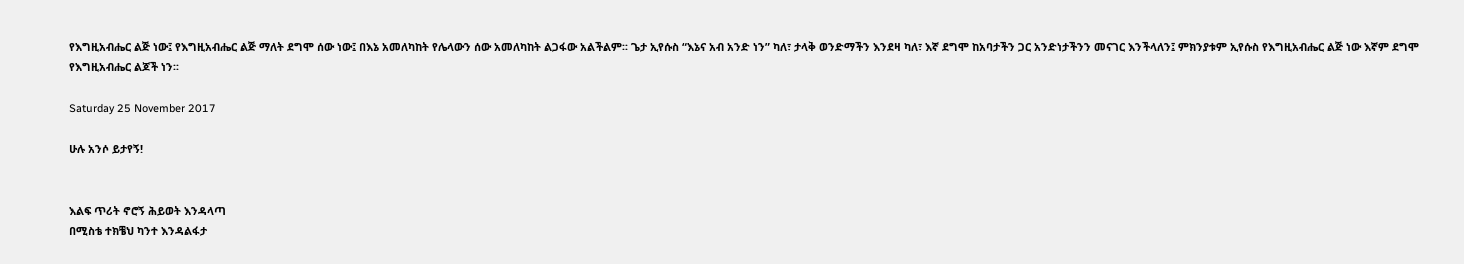የእግዚአብሔር ልጅ ነው፤ የእግዚአብሔር ልጅ ማለት ደግሞ ሰው ነው፤ በእኔ አመለካከት የሌላውን ሰው አመለካከት ልጋፋው አልችልም፡፡ ጌታ ኢየሱስ “እኔና አብ አንድ ነን” ካለ፣ ታላቅ ወንድማችን እንደዛ ካለ፣ እኛ ደግሞ ከአባታችን ጋር አንድነታችንን መናገር እንችላለን፤ ምክንያቱም ኢየሱስ የእግዚአብሔር ልጅ ነው እኛም ደግሞ የእግዚአብሔር ልጆች ነን፡፡

Saturday 25 November 2017

ሁሉ አንሶ ይታየኝ!


እልፍ ጥሪት ኖሮኝ ሕይወት እንዳላጣ
በሚስቴ ተክቼህ ካንተ እንዳልፋታ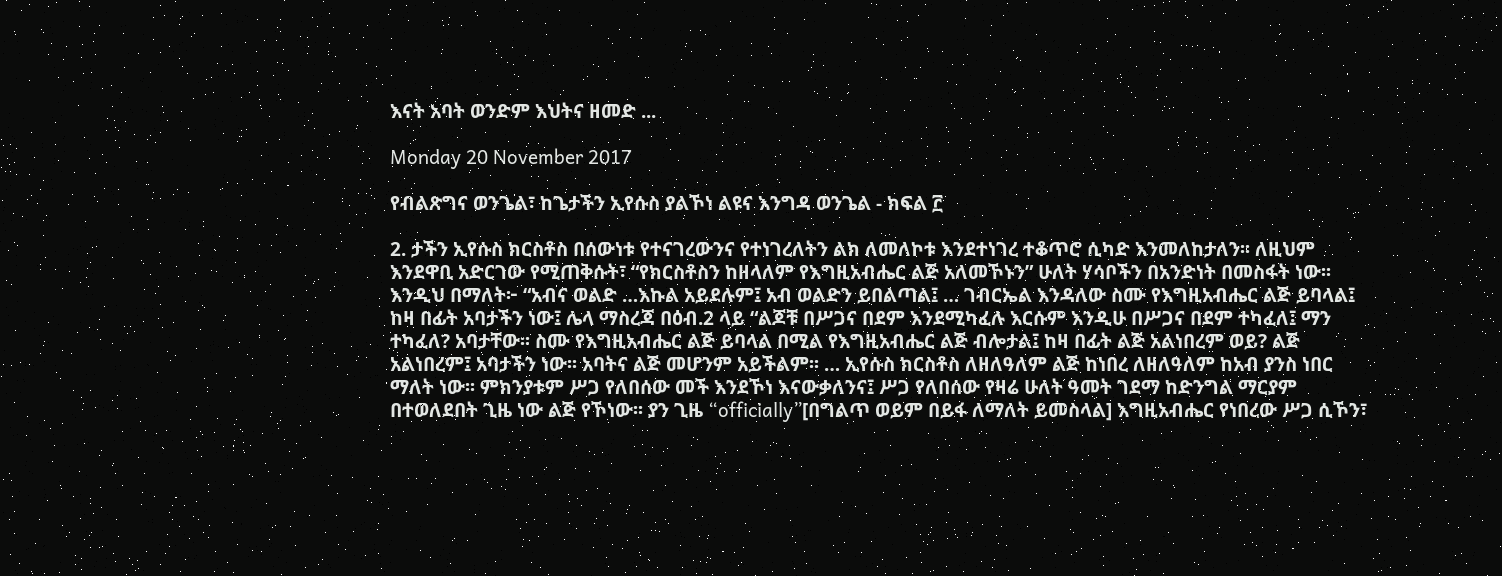እናት አባት ወንድም እህትና ዘመድ ...

Monday 20 November 2017

የብልጽግና ወንጌል፣ ከጌታችን ኢየሱስ ያልኾነ ልዩና እንግዳ ወንጌል - ክፍል ፫

2. ታችን ኢየሱስ ክርስቶስ በሰውነቱ የተናገረውንና የተነገረለትን ልክ ለመለኮቱ እንደተነገረ ተቆጥሮ ሲካድ እንመለከታለን፡፡ ለዚህም እንደዋቢ አድርገው የሚጠቅሱት፣ “የክርስቶስን ከዘላለም የእግዚአብሔር ልጅ አለመኾኑን” ሁለት ሃሳቦችን በአንድነት በመስፋት ነው፡፡ እንዲህ በማለት፦ “አብና ወልድ …እኩል አይደሉም፤ አብ ወልድን ይበልጣል፤ … ገብርኤል እንዳለው ስሙ የእግዚአብሔር ልጅ ይባላል፤ ከዛ በፊት አባታችን ነው፤ ሌላ ማስረጃ በዕብ.2 ላይ “ልጆቹ በሥጋና በደም እንደሚካፈሉ እርሱም እንዲሁ በሥጋና በደም ተካፈለ፤ ማን ተካፈለ? አባታቸው፡፡ ስሙ የእግዚአብሔር ልጅ ይባላል በሚል የእግዚአብሔር ልጅ ብሎታል፤ ከዛ በፊት ልጅ አልነበረም ወይ? ልጅ አልነበረም፤ አባታችን ነው፡፡ አባትና ልጅ መሆንም አይችልም፡፡ … ኢየሱስ ክርስቶስ ለዘለዓለም ልጅ ከነበረ ለዘለዓለም ከአብ ያንስ ነበር ማለት ነው፡፡ ምክንያቱም ሥጋ የለበሰው መች እንደኾነ እናውቃለንና፤ ሥጋ የለበሰው የዛሬ ሁለት ዓመት ገደማ ከድንግል ማርያም በተወለደበት ጊዜ ነው ልጅ የኾነው፡፡ ያን ጊዜ “officially”[በግልጥ ወይም በይፋ ለማለት ይመስላል] እግዚአብሔር የነበረው ሥጋ ሲኾን፣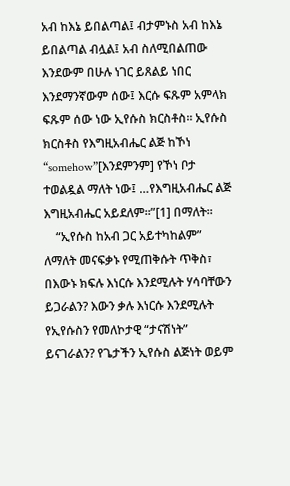አብ ከእኔ ይበልጣል፤ ብታምኑስ አብ ከእኔ ይበልጣል ብሏል፤ አብ ስለሚበልጠው እንደውም በሁሉ ነገር ይጸልይ ነበር እንደማንኛውም ሰው፤ እርሱ ፍጹም አምላክ ፍጹም ሰው ነው ኢየሱስ ክርስቶስ፡፡ ኢየሱስ ክርስቶስ የእግዚአብሔር ልጅ ከኾነ “somehow”[እንደምንም] የኾነ ቦታ ተወልዷል ማለት ነው፤ …የእግዚአብሔር ልጅ እግዚአብሔር አይደለም፡፡”[1] በማለት፡፡
    “ኢየሱስ ከአብ ጋር አይተካከልም” ለማለት መናፍቃኑ የሚጠቅሱት ጥቅስ፣ በእውኑ ክፍሉ እነርሱ እንደሚሉት ሃሳባቸውን ይጋራልን? እውን ቃሉ እነርሱ እንደሚሉት የኢየሱስን የመለኮታዊ “ታናሽነት” ይናገራልን? የጌታችን ኢየሱስ ልጅነት ወይም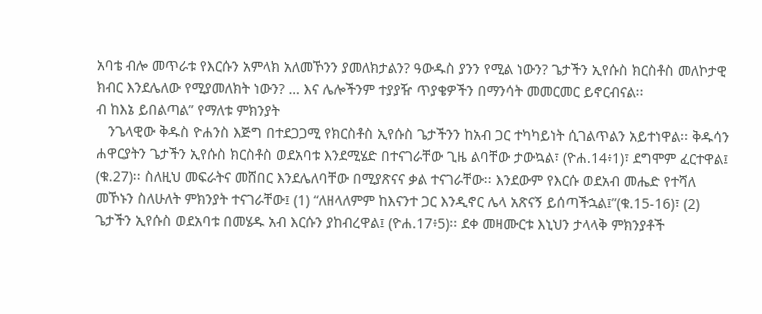አባቴ ብሎ መጥራቱ የእርሱን አምላክ አለመኾንን ያመለክታልን? ዓውዱስ ያንን የሚል ነውን? ጌታችን ኢየሱስ ክርስቶስ መለኮታዊ ክብር እንደሌለው የሚያመለክት ነውን? … እና ሌሎችንም ተያያዥ ጥያቄዎችን በማንሳት መመርመር ይኖርብናል፡፡
ብ ከእኔ ይበልጣል” የማለቱ ምክንያት
   ንጌላዊው ቅዱስ ዮሐንስ እጅግ በተደጋጋሚ የክርስቶስ ኢየሱስ ጌታችንን ከአብ ጋር ተካካይነት ሲገልጥልን አይተነዋል፡፡ ቅዱሳን ሐዋርያትን ጌታችን ኢየሱስ ክርስቶስ ወደአባቱ እንደሚሄድ በተናገራቸው ጊዜ ልባቸው ታውኳል፣ (ዮሐ.14፥1)፣ ደግሞም ፈርተዋል፤ (ቁ.27)፡፡ ስለዚህ መፍራትና መሸበር እንደሌለባቸው በሚያጽናና ቃል ተናገራቸው፡፡ እንደውም የእርሱ ወደአብ መሔድ የተሻለ መኾኑን ስለሁለት ምክንያት ተናገራቸው፤ (1) “ለዘላለምም ከእናንተ ጋር እንዲኖር ሌላ አጽናኝ ይሰጣችኋል፤”(ቁ.15-16)፣ (2) ጌታችን ኢየሱስ ወደአባቱ በመሄዱ አብ እርሱን ያከብረዋል፤ (ዮሐ.17፥5)፡፡ ደቀ መዛሙርቱ እኒህን ታላላቅ ምክንያቶች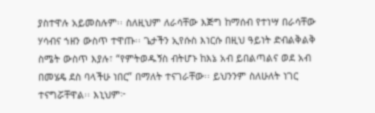ያስተዋሉ አይመስሉም፡፡ ስለዚህም ለራሳቸው እጅግ ከማሰብ የተነሣ በራሳቸው ሃሳብና ኀዘን ውስጥ ተዋጡ፡፡ ጌታችን ኢየሱስ እነርሱ በዚህ ዓይነት ድብልቅልቅ ስሜት ውስጥ እያሉ፣ “የምትወዱኝስ ብትሆኑ ከእኔ አብ ይበልጣልና ወደ አብ በመሄዴ ደስ ባላችሁ ነበር” በማለት ተናገራቸው፡፡ ይህንንም ስለሁለት ነገር ተናግሯቸዋል፡፡ እኒህም፦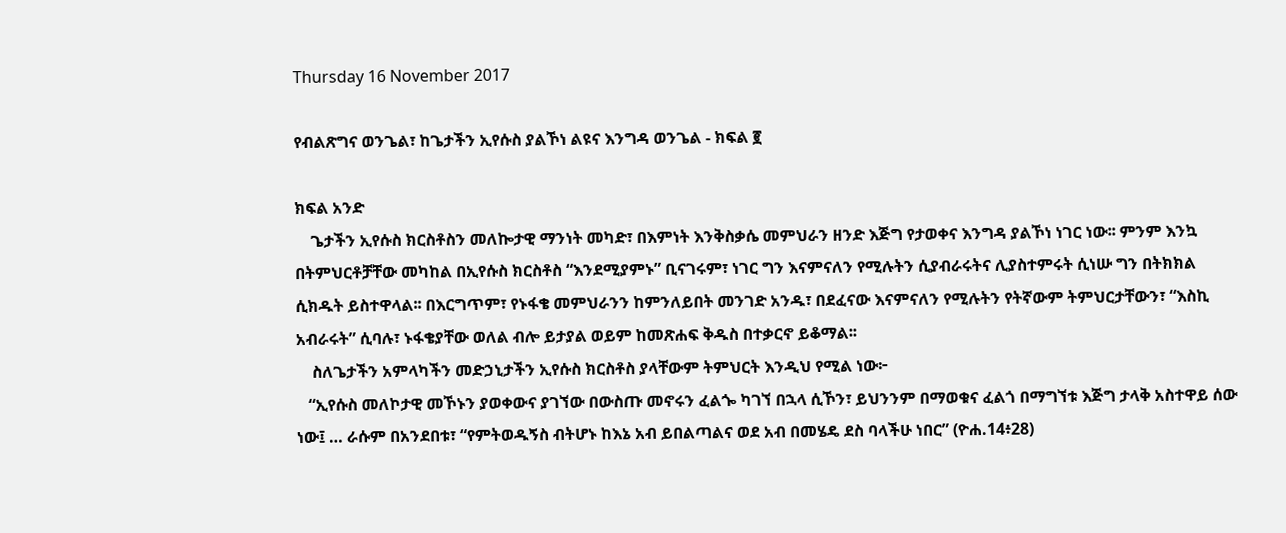Thursday 16 November 2017

የብልጽግና ወንጌል፣ ከጌታችን ኢየሱስ ያልኾነ ልዩና እንግዳ ወንጌል - ክፍል ፪

ክፍል አንድ
    ጌታችን ኢየሱስ ክርስቶስን መለኰታዊ ማንነት መካድ፣ በእምነት እንቅስቃሴ መምህራን ዘንድ እጅግ የታወቀና እንግዳ ያልኾነ ነገር ነው፡፡ ምንም እንኳ በትምህርቶቻቸው መካከል በኢየሱስ ክርስቶስ “እንደሚያምኑ” ቢናገሩም፣ ነገር ግን እናምናለን የሚሉትን ሲያብራሩትና ሊያስተምሩት ሲነሡ ግን በትክክል ሲክዱት ይስተዋላል፡፡ በእርግጥም፣ የኑፋቄ መምህራንን ከምንለይበት መንገድ አንዱ፣ በደፈናው እናምናለን የሚሉትን የትኛውም ትምህርታቸውን፣ “እስኪ አብራሩት” ሲባሉ፣ ኑፋቄያቸው ወለል ብሎ ይታያል ወይም ከመጽሐፍ ቅዱስ በተቃርኖ ይቆማል፡፡
    ስለጌታችን አምላካችን መድኃኒታችን ኢየሱስ ክርስቶስ ያላቸውም ትምህርት እንዲህ የሚል ነው፦
   “ኢየሱስ መለኮታዊ መኾኑን ያወቀውና ያገኘው በውስጡ መኖሩን ፈልጐ ካገኘ በኋላ ሲኾን፣ ይህንንም በማወቁና ፈልጎ በማግኘቱ እጅግ ታላቅ አስተዋይ ሰው ነው፤ … ራሱም በአንደበቱ፣ “የምትወዱኝስ ብትሆኑ ከእኔ አብ ይበልጣልና ወደ አብ በመሄዴ ደስ ባላችሁ ነበር” (ዮሐ.14፥28)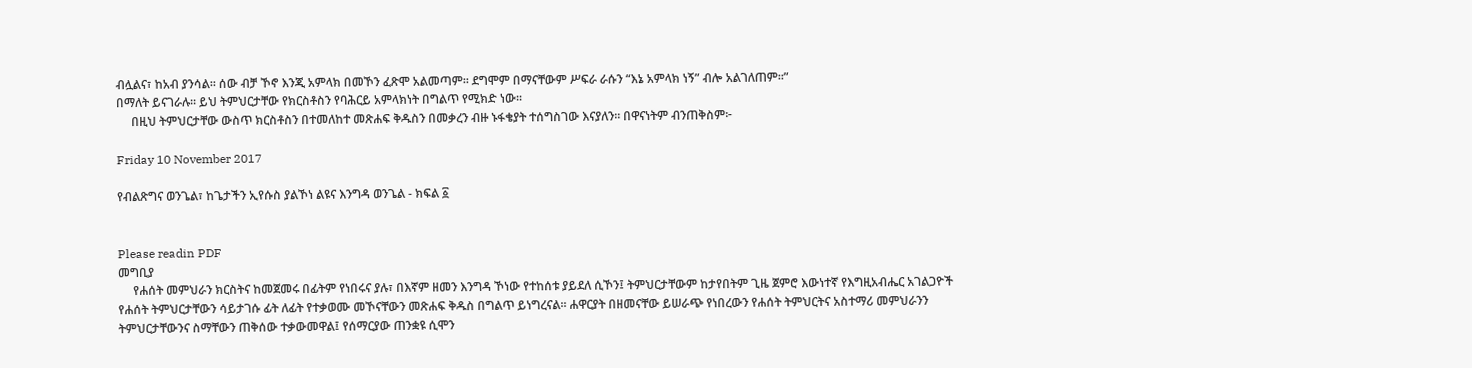ብሏልና፣ ከአብ ያንሳል፡፡ ሰው ብቻ ኾኖ እንጂ አምላክ በመኾን ፈጽሞ አልመጣም፡፡ ደግሞም በማናቸውም ሥፍራ ራሱን “እኔ አምላክ ነኝ” ብሎ አልገለጠም፡፡”
በማለት ይናገራሉ፡፡ ይህ ትምህርታቸው የክርስቶስን የባሕርይ አምላክነት በግልጥ የሚክድ ነው፡፡
     በዚህ ትምህርታቸው ውስጥ ክርስቶስን በተመለከተ መጽሐፍ ቅዱስን በመቃረን ብዙ ኑፋቄያት ተሰግስገው እናያለን፡፡ በዋናነትም ብንጠቅስም፦

Friday 10 November 2017

የብልጽግና ወንጌል፣ ከጌታችን ኢየሱስ ያልኾነ ልዩና እንግዳ ወንጌል - ክፍል ፩


Please readin PDF
መግቢያ
     የሐሰት መምህራን ክርስትና ከመጀመሩ በፊትም የነበሩና ያሉ፣ በእኛም ዘመን እንግዳ ኾነው የተከሰቱ ያይደለ ሲኾን፤ ትምህርታቸውም ከታየበትም ጊዜ ጀምሮ እውነተኛ የእግዚአብሔር አገልጋዮች የሐሰት ትምህርታቸውን ሳይታገሱ ፊት ለፊት የተቃወሙ መኾናቸውን መጽሐፍ ቅዱስ በግልጥ ይነግረናል፡፡ ሐዋርያት በዘመናቸው ይሠራጭ የነበረውን የሐሰት ትምህርትና አስተማሪ መምህራንን ትምህርታቸውንና ስማቸውን ጠቅሰው ተቃውመዋል፤ የሰማርያው ጠንቋዩ ሲሞን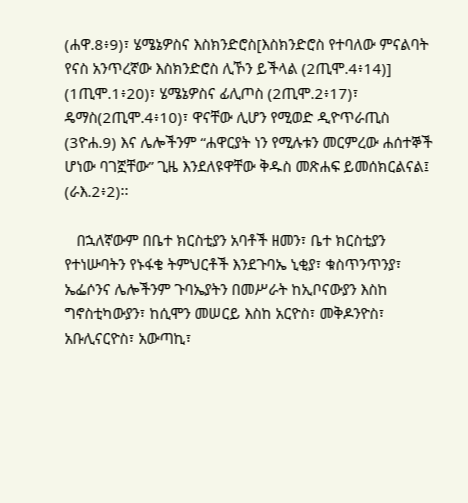(ሐዋ.8፥9)፣ ሄሜኔዎስና እስክንድሮስ[እስክንድሮስ የተባለው ምናልባት የናስ አንጥረኛው እስክንድሮስ ሊኾን ይችላል (2ጢሞ.4፥14)] (1ጢሞ.1፥20)፣ ሄሜኔዎስና ፊሊጦስ (2ጢሞ.2፥17)፣ ዴማስ(2ጢሞ.4፥10)፣ ዋናቸው ሊሆን የሚወድ ዲዮጥራጢስ (3ዮሐ.9) እና ሌሎችንም “ሐዋርያት ነን የሚሉቱን መርምረው ሐሰተኞች ሆነው ባገኟቸው” ጊዜ እንደለዩዋቸው ቅዱስ መጽሐፍ ይመሰክርልናል፤ (ራእ.2፥2)፡፡

   በኋለኛውም በቤተ ክርስቲያን አባቶች ዘመን፣ ቤተ ክርስቲያን የተነሡባትን የኑፋቄ ትምህርቶች እንደጉባኤ ኒቂያ፣ ቁስጥንጥንያ፣ ኤፌሶንና ሌሎችንም ጉባኤያትን በመሥራት ከኢቦናውያን እስከ ግኖስቲካውያን፣ ከሲሞን መሠርይ እስከ አርዮስ፣ መቅዶንዮስ፣ አቡሊናርዮስ፣ አውጣኪ፣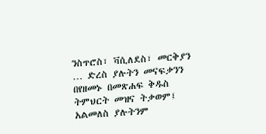ንስጥሮስ፣ ቫሲለደስ፣ መርቅያን … ድረስ ያሉትን መናፍቃንን በየዘመኑ በመጽሐፍ ቅዱስ ትምህርት መዝና ትቃወም፤ አልመለስ ያሉትንም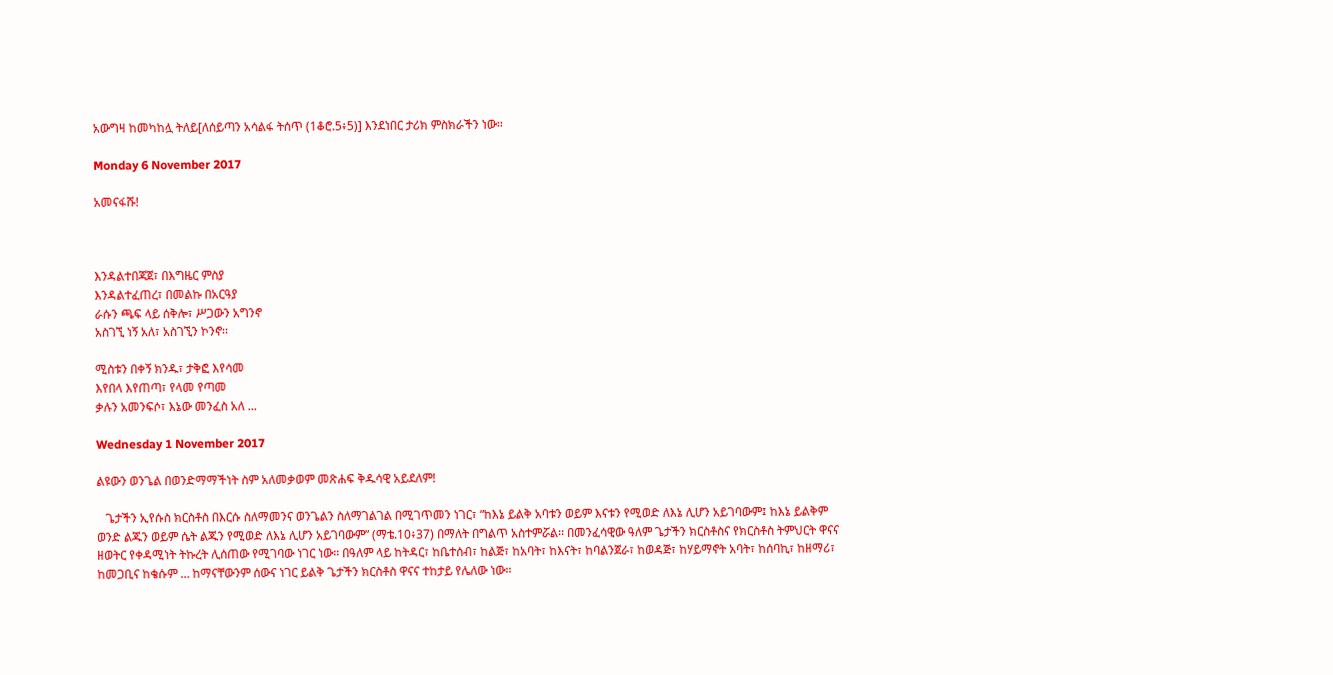አውግዛ ከመካከሏ ትለይ[ለሰይጣን አሳልፋ ትሰጥ (1ቆሮ.5፥5)] እንደነበር ታሪክ ምስክራችን ነው፡፡

Monday 6 November 2017

አመናፋሹ!



እንዳልተበጃጀ፣ በእግዜር ምስያ
እንዳልተፈጠረ፣ በመልኩ በአርዓያ
ራሱን ጫፍ ላይ ሰቅሎ፣ ሥጋውን አግንኖ
አስገኚ ነኝ አለ፣ አስገኚን ኮንኖ፡፡

ሚስቱን በቀኝ ክንዱ፣ ታቅፎ እየሳመ
እየበላ እየጠጣ፣ የላመ የጣመ
ቃሉን አመንፍሶ፣ እኔው መንፈስ አለ ...

Wednesday 1 November 2017

ልዩውን ወንጌል በወንድማማችነት ስም አለመቃወም መጽሐፍ ቅዱሳዊ አይደለም!

   ጌታችን ኢየሱስ ክርስቶስ በእርሱ ስለማመንና ወንጌልን ስለማገልገል በሚገጥመን ነገር፣ “ከእኔ ይልቅ አባቱን ወይም እናቱን የሚወድ ለእኔ ሊሆን አይገባውም፤ ከእኔ ይልቅም ወንድ ልጁን ወይም ሴት ልጁን የሚወድ ለእኔ ሊሆን አይገባውም” (ማቴ.10፥37) በማለት በግልጥ አስተምሯል፡፡ በመንፈሳዊው ዓለም ጌታችን ክርስቶስና የክርስቶስ ትምህርት ዋናና ዘወትር የቀዳሚነት ትኩረት ሊሰጠው የሚገባው ነገር ነው፡፡ በዓለም ላይ ከትዳር፣ ከቤተሰብ፣ ከልጅ፣ ከአባት፣ ከእናት፣ ከባልንጀራ፣ ከወዳጅ፣ ከሃይማኖት አባት፣ ከሰባኪ፣ ከዘማሪ፣ ከመጋቢና ከቄሱም … ከማናቸውንም ሰውና ነገር ይልቅ ጌታችን ክርስቶስ ዋናና ተከታይ የሌለው ነው፡፡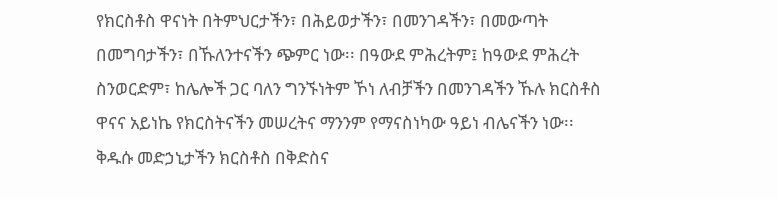የክርስቶስ ዋናነት በትምህርታችን፣ በሕይወታችን፣ በመንገዳችን፣ በመውጣት በመግባታችን፣ በኹለንተናችን ጭምር ነው፡፡ በዓውደ ምሕረትም፤ ከዓውደ ምሕረት ስንወርድም፣ ከሌሎች ጋር ባለን ግንኙነትም ኾነ ለብቻችን በመንገዳችን ኹሉ ክርስቶስ ዋናና አይነኬ የክርስትናችን መሠረትና ማንንም የማናስነካው ዓይነ ብሌናችን ነው፡፡ ቅዱሱ መድኃኒታችን ክርስቶስ በቅድስና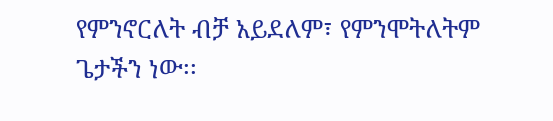የምንኖርለት ብቻ አይደለም፣ የምንሞትለትም ጌታችን ነው፡፡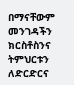በማናቸውም መንገዳችን ክርስቶስንና ትምህርቱን ለድርድርና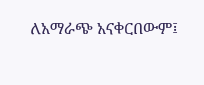ለአማራጭ አናቀርበውም፤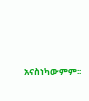አናስነካውምም፡፡